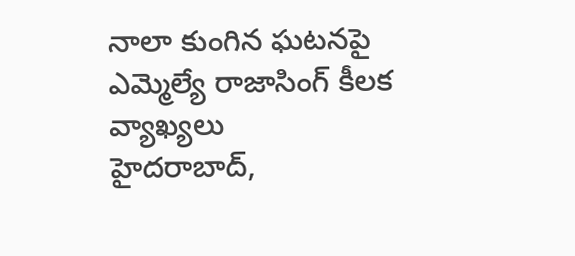నాలా కుంగిన ఘటనపై ఎమ్మెల్యే రాజాసింగ్ కీలక వ్యాఖ్యలు
హైదరాబాద్,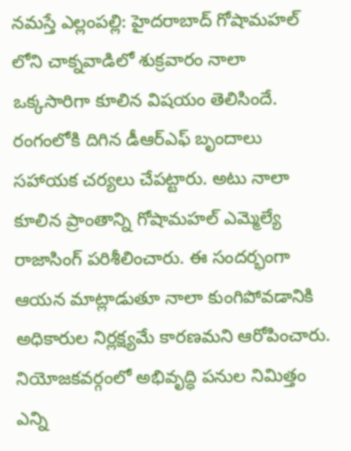నమస్తే ఎల్లంపల్లి: హైదరాబాద్ గోషామహల్ లోని చాక్నవాడిలో శుక్రవారం నాలా ఒక్కసారిగా కూలిన విషయం తెలిసిందే. రంగంలోకి దిగిన డీఆర్ఎఫ్ బృందాలు సహాయక చర్యలు చేపట్టారు. అటు నాలా కూలిన ప్రాంతాన్ని గోషామహల్ ఎమ్మెల్యే రాజాసింగ్ పరిశీలించారు. ఈ సందర్భంగా ఆయన మాట్లాడుతూ నాలా కుంగిపోవడానికి అధికారుల నిర్లక్ష్యమే కారణమని ఆరోపించారు. నియోజకవర్గంలో అభివృద్ధి పనుల నిమిత్తం ఎన్ని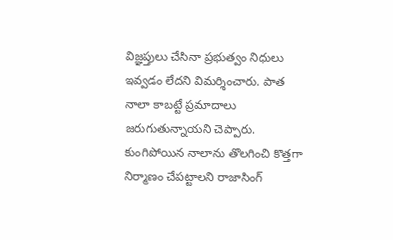విజ్ఞప్తులు చేసినా ప్రభుత్వం నిధులు ఇవ్వడం లేదని విమర్శించారు. పాత నాలా కాబట్టే ప్రమాదాలు జరుగుతున్నాయని చెప్పారు. కుంగిపోయిన నాలాను తొలగించి కొత్తగా నిర్మాణం చేపట్టాలని రాజాసింగ్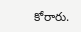కోరారు.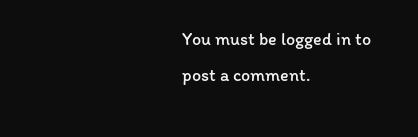You must be logged in to post a comment.